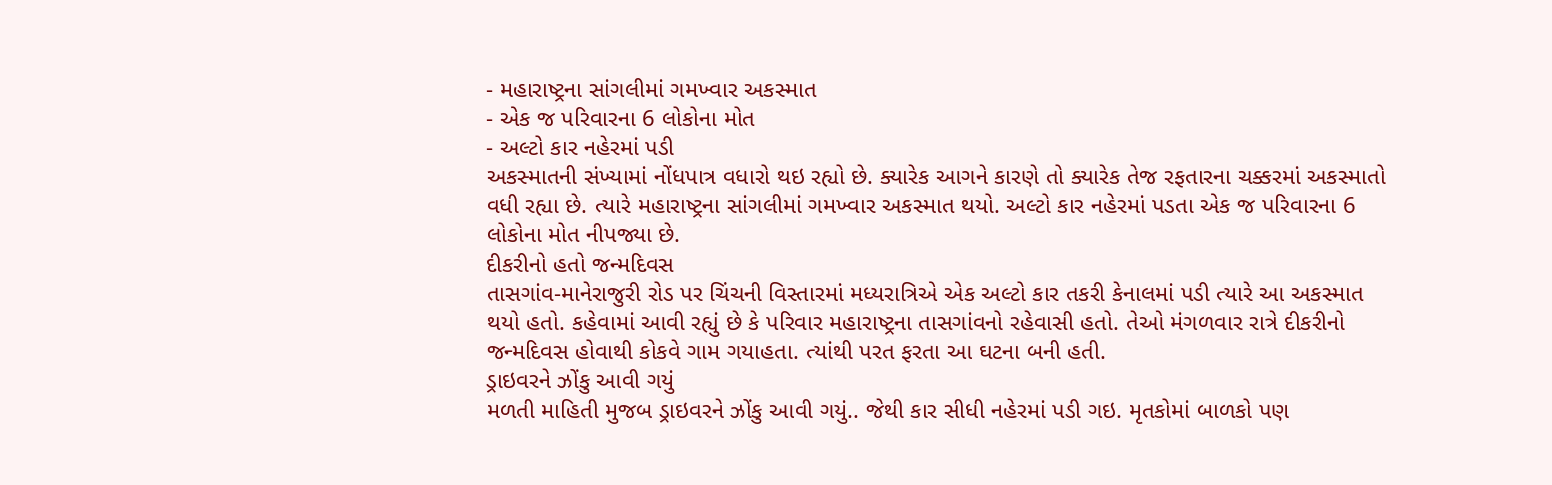- મહારાષ્ટ્રના સાંગલીમાં ગમખ્વાર અકસ્માત
- એક જ પરિવારના 6 લોકોના મોત
- અલ્ટો કાર નહેરમાં પડી
અકસ્માતની સંખ્યામાં નોંધપાત્ર વધારો થઇ રહ્યો છે. ક્યારેક આગને કારણે તો ક્યારેક તેજ રફતારના ચક્કરમાં અકસ્માતો વધી રહ્યા છે. ત્યારે મહારાષ્ટ્રના સાંગલીમાં ગમખ્વાર અકસ્માત થયો. અલ્ટો કાર નહેરમાં પડતા એક જ પરિવારના 6 લોકોના મોત નીપજ્યા છે.
દીકરીનો હતો જન્મદિવસ
તાસગાંવ-માનેરાજુરી રોડ પર ચિંચની વિસ્તારમાં મધ્યરાત્રિએ એક અલ્ટો કાર તકરી કેનાલમાં પડી ત્યારે આ અકસ્માત થયો હતો. કહેવામાં આવી રહ્યું છે કે પરિવાર મહારાષ્ટ્રના તાસગાંવનો રહેવાસી હતો. તેઓ મંગળવાર રાત્રે દીકરીનો જન્મદિવસ હોવાથી કોકવે ગામ ગયાહતા. ત્યાંથી પરત ફરતા આ ઘટના બની હતી.
ડ્રાઇવરને ઝોંકુ આવી ગયું
મળતી માહિતી મુજબ ડ્રાઇવરને ઝોંકુ આવી ગયું.. જેથી કાર સીધી નહેરમાં પડી ગઇ. મૃતકોમાં બાળકો પણ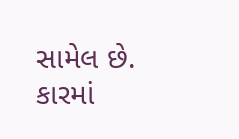સામેલ છે. કારમાં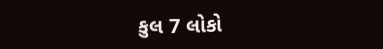કુલ 7 લોકો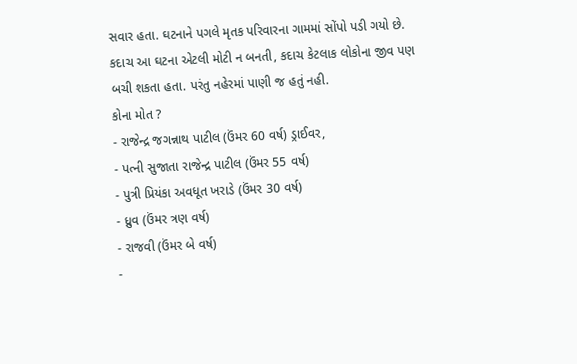સવાર હતા. ઘટનાને પગલે મૃતક પરિવારના ગામમાં સોંપો પડી ગયો છે. કદાચ આ ઘટના એટલી મોટી ન બનતી, કદાચ કેટલાક લોકોના જીવ પણ બચી શકતા હતા. પરંતુ નહેરમાં પાણી જ હતું નહી.
કોના મોત ?
- રાજેન્દ્ર જગન્નાથ પાટીલ (ઉંમર 60 વર્ષ) ડ્રાઈવર,
- પત્ની સુજાતા રાજેન્દ્ર પાટીલ (ઉંમર 55 વર્ષ)
- પુત્રી પ્રિયંકા અવધૂત ખરાડે (ઉંમર 30 વર્ષ)
- ધ્રુવ (ઉંમર ત્રણ વર્ષ)
- રાજવી (ઉંમર બે વર્ષ)
-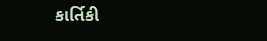કાર્તિકી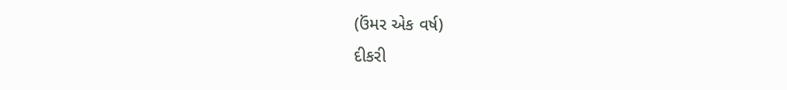(ઉંમર એક વર્ષ)
દીકરી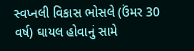સ્વપ્નલી વિકાસ ભોસલે (ઉંમર 30 વર્ષ) ઘાયલ હોવાનું સામે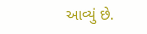આવ્યું છે.